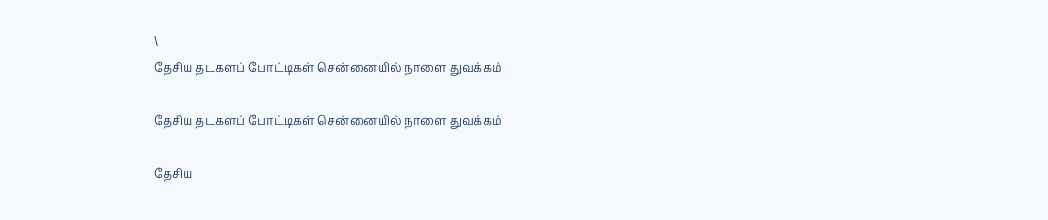\
தேசிய தடகளப் போட்டிகள் சென்னையில் நாளை துவக்கம்

தேசிய தடகளப் போட்டிகள் சென்னையில் நாளை துவக்கம்

தேசிய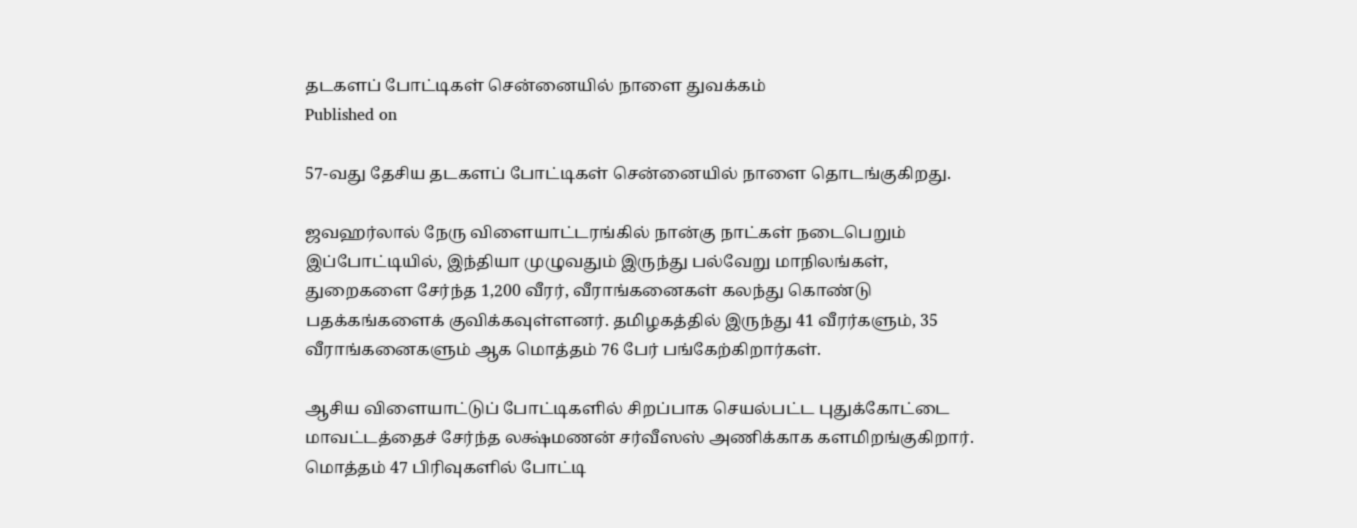தடகளப் போட்டிகள் சென்னையில் நாளை துவக்கம்
Published on

57-வது தேசிய தடகளப் போட்டிகள் சென்னையில் நாளை தொடங்குகிறது.

ஜவஹர்லால் நேரு விளையாட்டரங்கில் நான்கு நாட்கள் நடைபெறும் இப்போட்டியில், இந்தியா முழுவதும் இருந்து பல்வேறு மாநிலங்கள், துறைகளை சேர்ந்த 1,200 வீரர், வீராங்கனைகள் கலந்து கொண்டு பதக்கங்களைக் குவிக்கவுள்ளனர். தமிழகத்தில் இருந்து 41 வீரர்களும், 35 வீராங்கனைகளும் ஆக மொத்தம் 76 பேர் பங்கேற்கிறார்கள்.

ஆசிய விளையாட்டுப் போட்டிகளில் சிறப்பாக செயல்பட்ட புதுக்கோட்டை மாவட்டத்தைச் சேர்ந்த லக்ஷ்மணன் சர்வீஸஸ் அணிக்காக களமிறங்குகிறார். மொத்தம் 47 பிரிவுகளில் போட்டி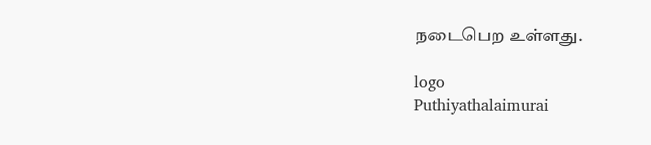நடைபெற உள்ளது.

logo
Puthiyathalaimurai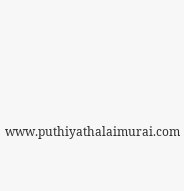www.puthiyathalaimurai.com